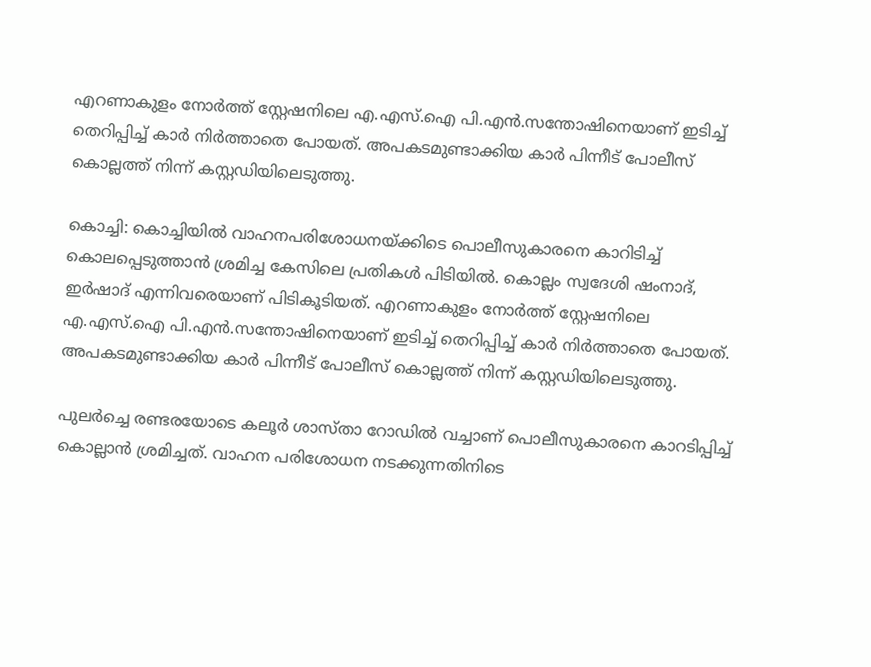എറണാകുളം നോർത്ത് സ്റ്റേഷനിലെ എ.എസ്.ഐ പി.എൻ.സന്തോഷിനെയാണ് ഇടിച്ച് തെറിപ്പിച്ച് കാർ നിർത്താതെ പോയത്. അപകടമുണ്ടാക്കിയ കാർ പിന്നീട് പോലീസ് കൊല്ലത്ത് നിന്ന് കസ്റ്റഡിയിലെടുത്തു.

കൊച്ചി: കൊച്ചിയിൽ വാഹനപരിശോധനയ്ക്കിടെ പൊലീസുകാരനെ കാറിടിച്ച് കൊലപ്പെടുത്താൻ ശ്രമിച്ച കേസിലെ പ്രതികൾ പിടിയിൽ. കൊല്ലം സ്വദേശി ഷംനാദ്, ഇർഷാദ് എന്നിവരെയാണ് പിടികൂടിയത്. എറണാകുളം നോർത്ത് സ്റ്റേഷനിലെ എ.എസ്.ഐ പി.എൻ.സന്തോഷിനെയാണ് ഇടിച്ച് തെറിപ്പിച്ച് കാർ നിർത്താതെ പോയത്. അപകടമുണ്ടാക്കിയ കാർ പിന്നീട് പോലീസ് കൊല്ലത്ത് നിന്ന് കസ്റ്റഡിയിലെടുത്തു.

പുലർച്ചെ രണ്ടരയോടെ കലൂർ ശാസ്താ റോഡിൽ വച്ചാണ് പൊലീസുകാരനെ കാറടിപ്പിച്ച് കൊല്ലാൻ ശ്രമിച്ചത്. വാഹന പരിശോധന നടക്കുന്നതിനിടെ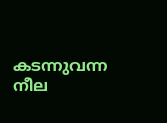കടന്നുവന്ന നീല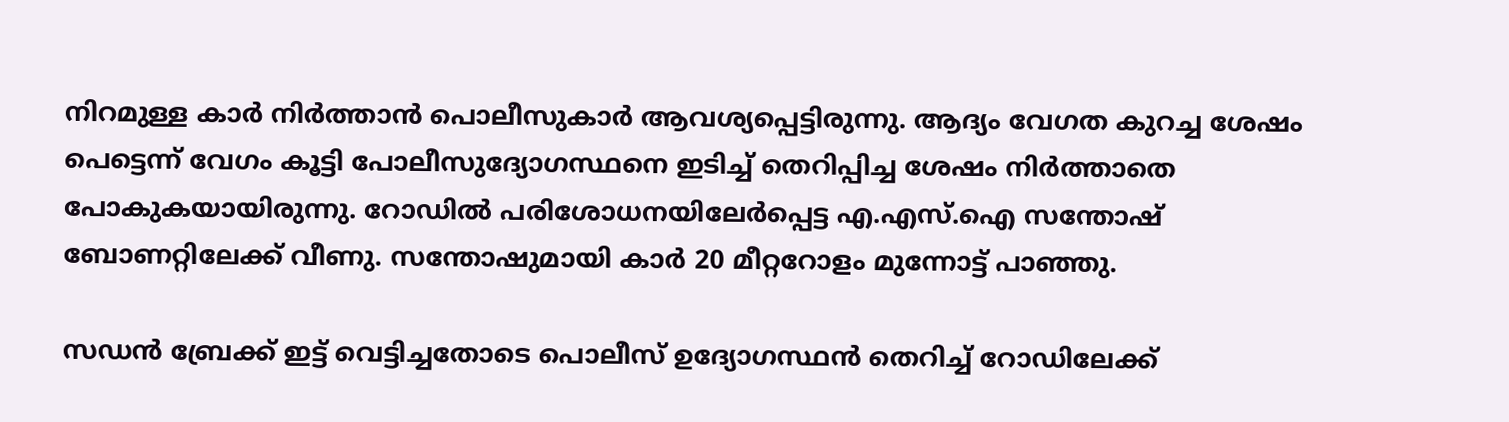നിറമുള്ള കാർ നിർത്താൻ പൊലീസുകാർ ആവശ്യപ്പെട്ടിരുന്നു. ആദ്യം വേഗത കുറച്ച ശേഷം പെട്ടെന്ന് വേഗം കൂട്ടി പോലീസുദ്യോഗസ്ഥനെ ഇടിച്ച് തെറിപ്പിച്ച ശേഷം നിർത്താതെ പോകുകയായിരുന്നു. റോഡിൽ പരിശോധനയിലേർപ്പെട്ട എ.എസ്.ഐ സന്തോഷ് ബോണറ്റിലേക്ക് വീണു. സന്തോഷുമായി കാർ 20 മീറ്ററോളം മുന്നോട്ട് പാഞ്ഞു.

സഡൻ ബ്രേക്ക് ഇട്ട് വെട്ടിച്ചതോടെ പൊലീസ് ഉദ്യോഗസ്ഥൻ തെറിച്ച് റോഡിലേക്ക്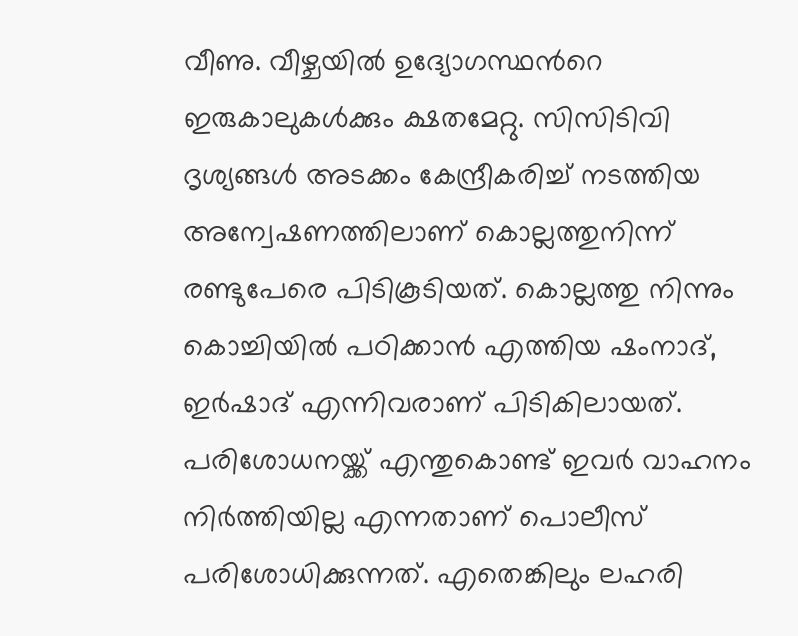വീണു. വീഴ്ചയിൽ ഉദ്യോഗസ്ഥന്‍റെ ഇരുകാലുകൾക്കും ക്ഷതമേറ്റു. സിസിടിവി ദൃശ്യങ്ങൾ അടക്കം കേന്ദ്രീകരിച്ച് നടത്തിയ അന്വേഷണത്തിലാണ് കൊല്ലത്തുനിന്ന് രണ്ടുപേരെ പിടികൂടിയത്. കൊല്ലത്തു നിന്നും കൊച്ചിയിൽ പഠിക്കാൻ എത്തിയ ഷംനാദ്, ഇർഷാദ് എന്നിവരാണ് പിടികിലായത്. പരിശോധനയ്ക്ക് എന്തുകൊണ്ട് ഇവർ വാഹനം നിർത്തിയില്ല എന്നതാണ് പൊലീസ് പരിശോധിക്കുന്നത്. എതെങ്കിലും ലഹരി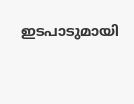ഇടപാടുമായി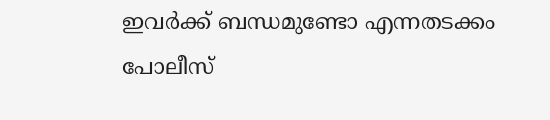ഇവർക്ക് ബന്ധമുണ്ടോ എന്നതടക്കം പോലീസ്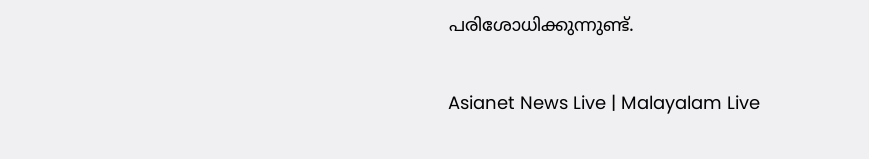പരിശോധിക്കുന്നുണ്ട്.

Asianet News Live | Malayalam Live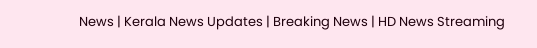News | Kerala News Updates | Breaking News | HD News Streaming